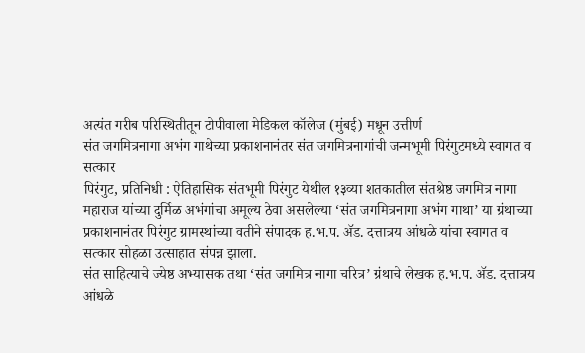अत्यंत गरीब परिस्थितीतून टोपीवाला मेडिकल कॉलेज (मुंबई) मधून उत्तीर्ण
संत जगमित्रनागा अभंग गाथेच्या प्रकाशनानंतर संत जगमित्रनागांची जन्मभूमी पिरंगुटमध्ये स्वागत व सत्कार
पिरंगुट, प्रतिनिधी : ऐतिहासिक संतभूमी पिरंगुट येथील १३व्या शतकातील संतश्रेष्ठ जगमित्र नागा महाराज यांच्या दुर्मिळ अभंगांचा अमूल्य ठेवा असलेल्या ‘संत जगमित्रनागा अभंग गाथा’ या ग्रंथाच्या प्रकाशनानंतर पिरंगुट ग्रामस्थांच्या वतीने संपादक ह.भ.प. ॲड. दत्तात्रय आंधळे यांचा स्वागत व सत्कार सोहळा उत्साहात संपन्न झाला.
संत साहित्याचे ज्येष्ठ अभ्यासक तथा ‘संत जगमित्र नागा चरित्र’ ग्रंथाचे लेखक ह.भ.प. ॲड. दत्तात्रय आंधळे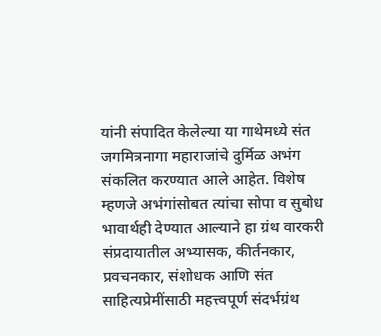यांनी संपादित केलेल्या या गाथेमध्ये संत जगमित्रनागा महाराजांचे दुर्मिळ अभंग संकलित करण्यात आले आहेत. विशेष म्हणजे अभंगांसोबत त्यांचा सोपा व सुबोध भावार्थही देण्यात आल्याने हा ग्रंथ वारकरी संप्रदायातील अभ्यासक, कीर्तनकार, प्रवचनकार, संशोधक आणि संत साहित्यप्रेमींसाठी महत्त्वपूर्ण संदर्भग्रंथ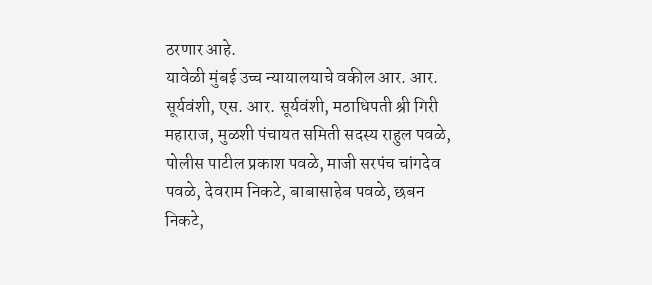ठरणार आहे.
यावेळी मुंबई उच्च न्यायालयाचे वकील आर. आर. सूर्यवंशी, एस. आर. सूर्यवंशी, मठाधिपती श्री गिरी महाराज, मुळशी पंचायत समिती सदस्य राहुल पवळे, पोलीस पाटील प्रकाश पवळे, माजी सरपंच चांगदेव पवळे, देवराम निकटे, बाबासाहेब पवळे, छबन निकटे,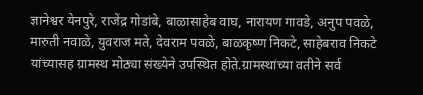ज्ञानेश्वर येनपुरे, राजेंद्र गोडांबे, बाळासाहेब वाघ, नारायण गावडे, अनुप पवळे, मारुती नवाळे, युवराज मते, देवराम पवळे, बाळकृष्ण निकटे, साहेबराव निकटे यांच्यासह ग्रामस्थ मोठ्या संख्येने उपस्थित होते.ग्रामस्थांच्या वतीने सर्व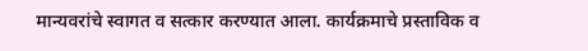मान्यवरांचे स्वागत व सत्कार करण्यात आला. कार्यक्रमाचे प्रस्ताविक व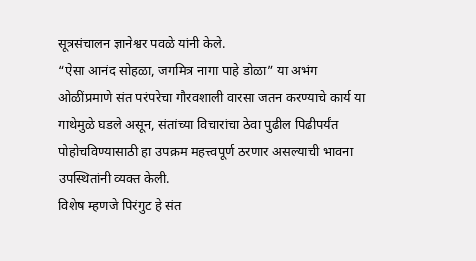सूत्रसंचालन ज्ञानेश्वर पवळे यांनी केले.
“ऐसा आनंद सोहळा, जगमित्र नागा पाहे डोळा” या अभंग ओळींप्रमाणे संत परंपरेचा गौरवशाली वारसा जतन करण्याचे कार्य या गाथेमुळे घडले असून, संतांच्या विचारांचा ठेवा पुढील पिढीपर्यंत पोहोचविण्यासाठी हा उपक्रम महत्त्वपूर्ण ठरणार असल्याची भावना उपस्थितांनी व्यक्त केली.
विशेष म्हणजे पिरंगुट हे संत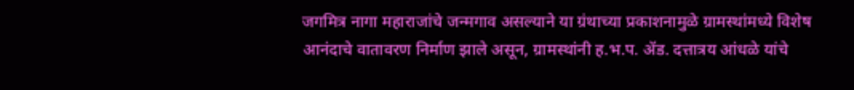जगमित्र नागा महाराजांचे जन्मगाव असल्याने या ग्रंथाच्या प्रकाशनामुळे ग्रामस्थांमध्ये विशेष आनंदाचे वातावरण निर्माण झाले असून, ग्रामस्थांनी ह.भ.प. ॲड. दत्तात्रय आंधळे यांचे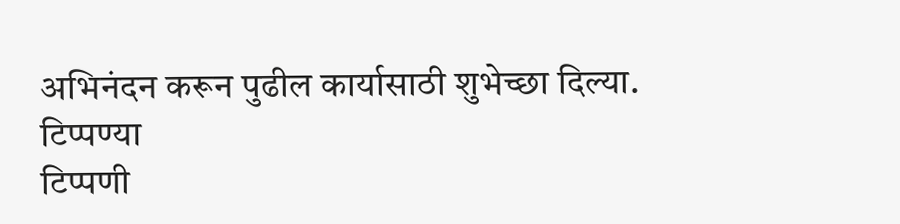अभिनंदन करून पुढील कार्यासाठी शुभेच्छा दिल्या.
टिप्पण्या
टिप्पणी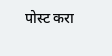पोस्ट करा